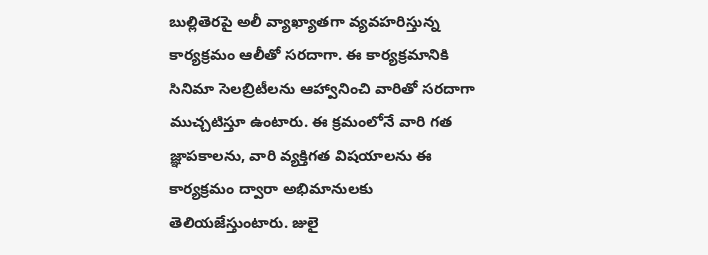బుల్లితెరపై అలీ వ్యాఖ్యాతగా వ్యవహరిస్తున్న కార్యక్రమం ఆలీతో సరదాగా. ఈ కార్యక్రమానికి సినిమా సెలబ్రిటీలను ఆహ్వానించి వారితో సరదాగా ముచ్చటిస్తూ ఉంటారు. ఈ క్రమంలోనే వారి గత జ్ఞాపకాలను, వారి వ్యక్తిగత విషయాలను ఈ కార్యక్రమం ద్వారా అభిమానులకు తెలియజేస్తుంటారు. జులై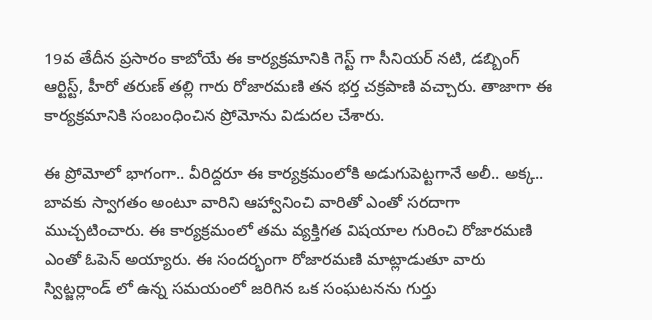19వ తేదీన ప్రసారం కాబోయే ఈ కార్యక్రమానికి గెస్ట్ గా సీనియర్ నటి, డబ్బింగ్ ఆర్టిస్ట్, హీరో తరుణ్ తల్లి గారు రోజారమణి తన భర్త చక్రపాణి వచ్చారు. తాజాగా ఈ కార్యక్రమానికి సంబంధించిన ప్రోమోను విడుదల చేశారు.

ఈ ప్రోమోలో భాగంగా.. వీరిద్దరూ ఈ కార్యక్రమంలోకి అడుగుపెట్టగానే అలీ.. అక్క.. బావకు స్వాగతం అంటూ వారిని ఆహ్వానించి వారితో ఎంతో సరదాగా ముచ్చటించారు. ఈ కార్యక్రమంలో తమ వ్యక్తిగత విషయాల గురించి రోజారమణి ఎంతో ఓపెన్ అయ్యారు. ఈ సందర్భంగా రోజారమణి మాట్లాడుతూ వారు స్విట్జర్లాండ్ లో ఉన్న సమయంలో జరిగిన ఒక సంఘటనను గుర్తు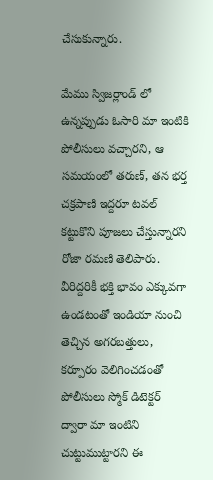చేసుకున్నారు.

మేము స్విజర్లాండ్ లో ఉన్నప్పుడు ఓసారి మా ఇంటికి పోలీసులు వచ్చారని, ఆ సమయంలో తరుణ్, తన భర్త చక్రపాణి ఇద్దరూ టవల్ కట్టుకొని పూజలు చేస్తున్నారని రోజా రమణి తెలిపారు. వీరిద్దరికీ భక్తి భావం ఎక్కువగా ఉండటంతో ఇండియా నుంచి తెచ్చిన అగరబత్తులు, కర్పూరం వెలిగించడంతో పోలీసులు స్మోక్ డిటెక్టర్ ద్వారా మా ఇంటిని చుట్టుముట్టారని ఈ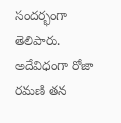సందర్భంగా తెలిపారు.
అదేవిధంగా రోజా రమణి తన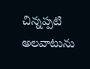చిన్నప్పటి అలవాటును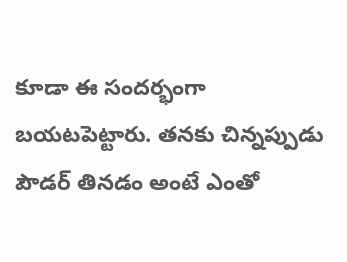కూడా ఈ సందర్భంగా బయటపెట్టారు. తనకు చిన్నప్పుడు పౌడర్ తినడం అంటే ఎంతో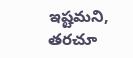ఇష్టమని, తరచూ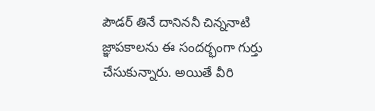పౌడర్ తినే దానిననీ చిన్ననాటి జ్ఞాపకాలను ఈ సందర్భంగా గుర్తు చేసుకున్నారు. అయితే వీరి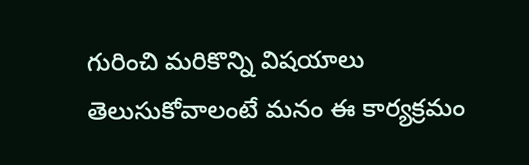గురించి మరికొన్ని విషయాలు తెలుసుకోవాలంటే మనం ఈ కార్యక్రమం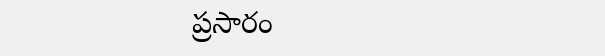ప్రసారం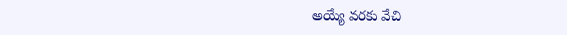అయ్యే వరకు వేచి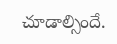చూడాల్సిందే.